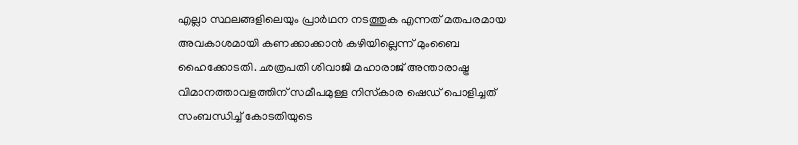എല്ലാ സ്ഥലങ്ങളിലെയും പ്രാര്‍ഥന നടത്തുക എന്നത് മതപരമായ അവകാശമായി കണക്കാക്കാന്‍ കഴിയില്ലെന്ന് മുംബൈ ഹൈക്കോടതി. ഛത്രപതി ശിവാജി മഹാരാജ് അന്താരാഷ്ട്ര വിമാനത്താവളത്തിന് സമീപമുള്ള നിസ്‌കാര ഷെഡ് പൊളിച്ചത് സംബന്ധിച്ച് കോടതിയുടെ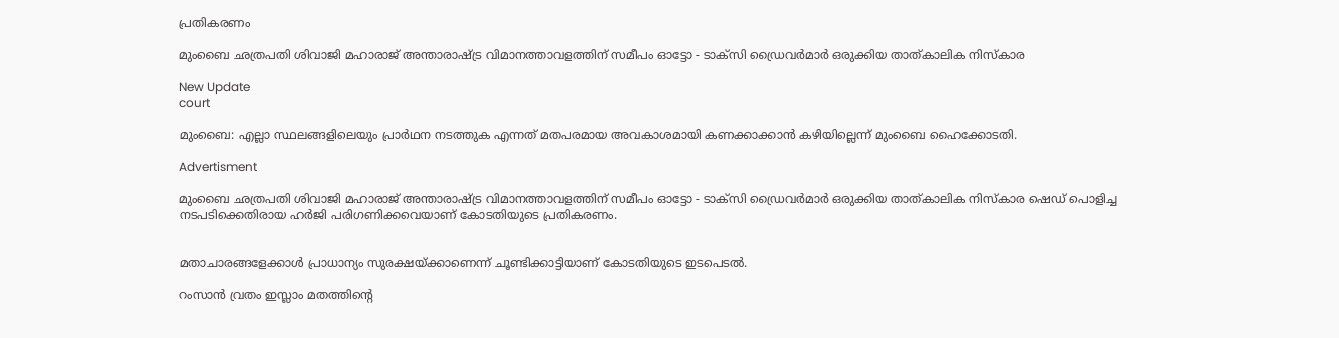പ്രതികരണം

മുംബൈ ഛത്രപതി ശിവാജി മഹാരാജ് അന്താരാഷ്ട്ര വിമാനത്താവളത്തിന് സമീപം ഓട്ടോ - ടാക്‌സി ഡ്രൈവര്‍മാര്‍ ഒരുക്കിയ താത്കാലിക നിസ്‌കാര

New Update
court

മുംബൈ: എല്ലാ സ്ഥലങ്ങളിലെയും പ്രാര്‍ഥന നടത്തുക എന്നത് മതപരമായ അവകാശമായി കണക്കാക്കാന്‍ കഴിയില്ലെന്ന് മുംബൈ ഹൈക്കോടതി.

Advertisment

മുംബൈ ഛത്രപതി ശിവാജി മഹാരാജ് അന്താരാഷ്ട്ര വിമാനത്താവളത്തിന് സമീപം ഓട്ടോ - ടാക്‌സി ഡ്രൈവര്‍മാര്‍ ഒരുക്കിയ താത്കാലിക നിസ്‌കാര ഷെഡ് പൊളിച്ച നടപടിക്കെതിരായ ഹര്‍ജി പരിഗണിക്കവെയാണ് കോടതിയുടെ പ്രതികരണം.


മതാചാരങ്ങളേക്കാള്‍ പ്രാധാന്യം സുരക്ഷയ്ക്കാണെന്ന് ചൂണ്ടിക്കാട്ടിയാണ് കോടതിയുടെ ഇടപെടല്‍.

റംസാന്‍ വ്രതം ഇസ്ലാം മതത്തിന്റെ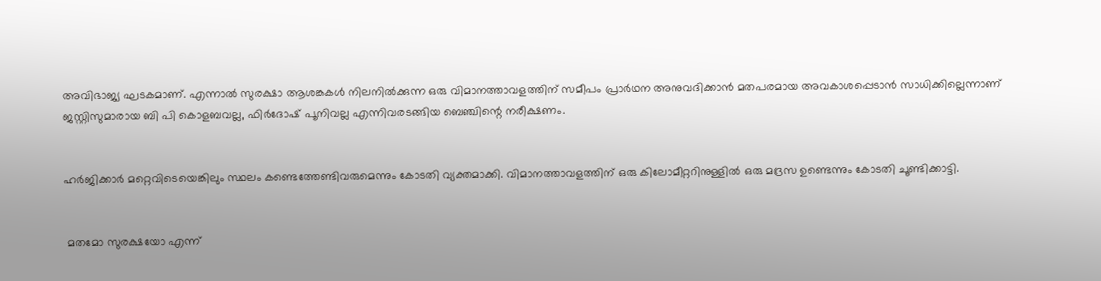അവിഭാജ്യ ഘടകമാണ്. എന്നാല്‍ സുരക്ഷാ ആശങ്കകള്‍ നിലനില്‍ക്കുന്ന ഒരു വിമാനത്താവളത്തിന് സമീപം പ്രാര്‍ഥന അനുവദിക്കാന്‍ മതപരമായ അവകാശപ്പെടാന്‍ സാധിക്കില്ലെന്നാണ് ജസ്റ്റിസുമാരായ ബി പി കൊളബവല്ല, ഫിര്‍ദോഷ് പൂനിവല്ല എന്നിവരടങ്ങിയ ബെഞ്ചിന്റെ നരീക്ഷണം.


ഹര്‍ജിക്കാര്‍ മറ്റെവിടെയെങ്കിലും സ്ഥലം കണ്ടെത്തേണ്ടിവരുമെന്നും കോടതി വ്യക്തമാക്കി. വിമാനത്താവളത്തിന് ഒരു കിലോമീറ്ററിനുള്ളില്‍ ഒരു മദ്രസ ഉണ്ടെന്നും കോടതി ചൂണ്ടിക്കാട്ടി.


 മതമോ സുരക്ഷയോ എന്ന്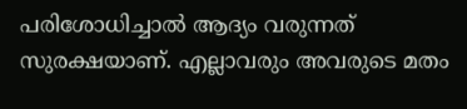പരിശോധിച്ചാല്‍ ആദ്യം വരുന്നത് സുരക്ഷയാണ്. എല്ലാവരും അവരുടെ മതം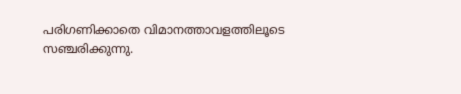പരിഗണിക്കാതെ വിമാനത്താവളത്തിലൂടെ സഞ്ചരിക്കുന്നു.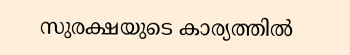സുരക്ഷയുടെ കാര്യത്തില്‍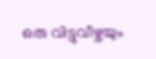ഒരു വിട്ടുവീഴ്ചയും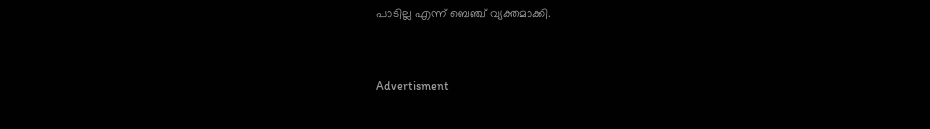പാടില്ല എന്ന് ബെഞ്ച് വ്യക്തമാക്കി.


Advertisment